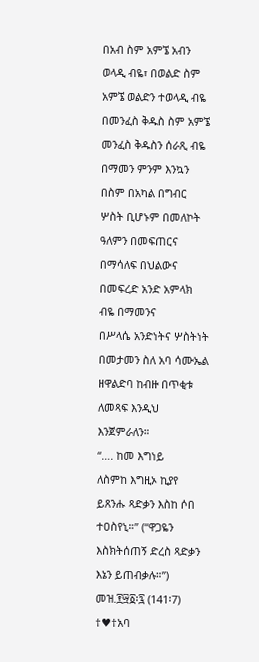በአብ ስም አምኜ አብን
ወላዲ ብዬ፣ በወልድ ስም አምኜ ወልድን ተወላዲ ብዬ በመንፈስ ቅዱስ ስም አምኜ መንፈስ ቅዱስን ሰራጺ ብዬ በማመን ምንም እንኳን
በስም በአካል በግብር ሦስት ቢሆኑም በመለኮት ዓለምን በመፍጠርና በማሳለፍ በህልውና በመፍረድ አንድ አምላክ ብዬ በማመንና
በሥላሴ አንድነትና ሦስትነት በመታመን ስለ አባ ሳሙኤል ዘዋልድባ ከብዙ በጥቂቱ ለመጻፍ እንዲህ እንጀምራለን።
“…. ከመ እግነይ
ለስምከ እግዚኦ ኪያየ ይጸንሑ ጻድቃን እስከ ሶበ ተዐስየኒ።” (“ዋጋዬን እስክትሰጠኝ ድረስ ጻድቃን እኔን ይጠብቃሉ።”) መዝ.፻፵፩፡፯ (141፡7)
†♥†አባ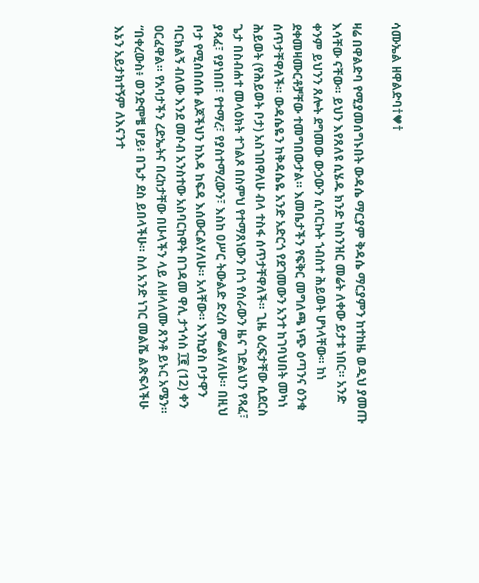ሳሙኤል ዘዋልድባ†♥†

ዛሬ በዋልድባ የሚያመሰግኑበት ውዳሴ ማርያም ቅዳሴ ማርያምን ከተከዜ ወዲህ ያመጡ እሳቸው ናቸው። ይህን እየጸለዩ ሲሄዱ ክንድ ከስንዝር መሬት ለቀው ይታቱ ነበር። አንድ ቀንም ይህንን ጸሎት ደግመው ውኃውን ሲባርኩት ኀብስተ ሕይወት ሆነላቸው። ከነ ደቀመዛሙርቶቻቸው ተመግበውታል። እመቤታችን የፍቅር መግለጫ ነጭ ዕጣንና ዕንቁ ሰጥታቸዋለች። ውዳሴዬን ከቅዳሴዬ አንድ አድርጎ የደገመውን አንተ ከገባህበት መካነ ሕይወት (የሕይወት ቦታ) አስገበዋለሁ ብላ ተስፋ ሰጥታቸዋለች። ጊዜ ዕረፍታቸው ሲደርስ ጌታ በስብሐተ መላዕክት ተገልጾ በስምህ የተማጸነውን በጎ የሰራውን ዜና ገድልህን የጻፈ፣ ያጻፈ፣ የያነበበ፣ የተማረ፣ የያስተማረውን፣ እስከ ዐሥር ትውልድ ድረስ ምሬልሃለሁ። በዚህ ቦታ የሚሰበሰቡ ልጆችህን ከእዳ ከፍዳ እሰውርልሃለሁ። አላቸው። እንኪያስ ቦታዋን ባርክልኝ ብለው እንደ መሶብ አንስተው አስባርከዋት በገዳመ ዋሊ ታኀሳስ ፲፪ (12) ቀን ዐርፈዋል። የአባታችን ረድኤትና በረከታቸው በሁላችን ላይ ለዘላለሙ ጸንቶ ይኑር አሜን።
“በቀረውስ፥ ወንድሞቼ ሆይ፥ በጌታ ደስ ይበላችሁ። ስለ አንድ ነገር መልሼ ልጽፍላችሁ እኔን አይታክተኝም ለእናንተ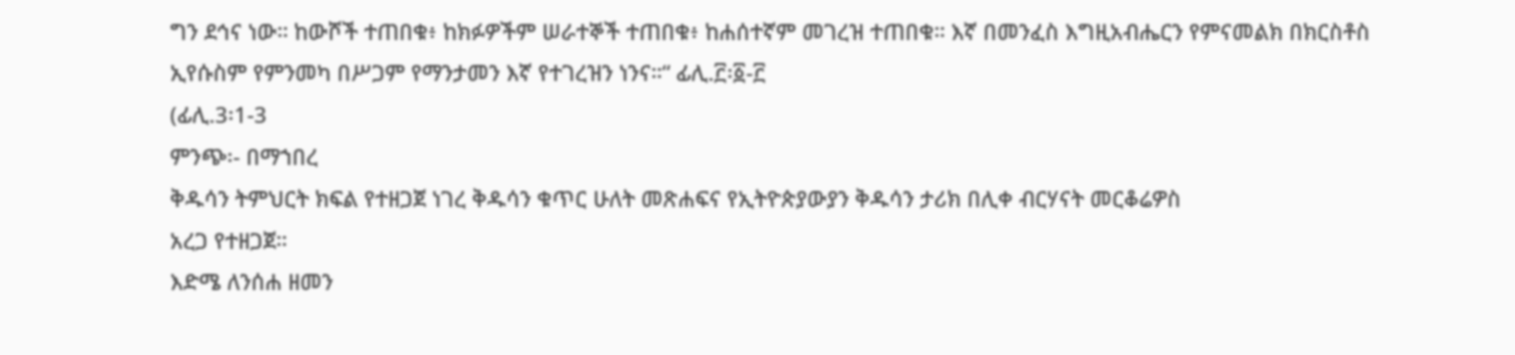ግን ደኅና ነው። ከውሾች ተጠበቁ፥ ከክፉዎችም ሠራተኞች ተጠበቁ፥ ከሐሰተኛም መገረዝ ተጠበቁ። እኛ በመንፈስ እግዚአብሔርን የምናመልክ በክርስቶስ ኢየሱስም የምንመካ በሥጋም የማንታመን እኛ የተገረዝን ነንና።“ ፊሊ.፫፡፩-፫
(ፊሊ.3፡1-3
ምንጭ፡- በማኀበረ
ቅዱሳን ትምህርት ክፍል የተዘጋጀ ነገረ ቅዱሳን ቁጥር ሁለት መጽሐፍና የኢትዮጵያውያን ቅዱሳን ታሪክ በሊቀ ብርሃናት መርቆሬዎስ
አረጋ የተዘጋጀ።
እድሜ ለንሰሐ ዘመን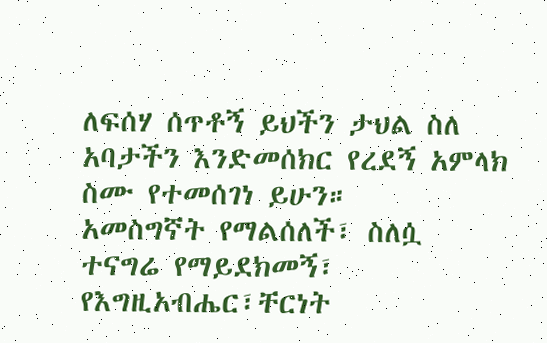ለፍሰሃ ሰጥቶኝ ይህችን ታህል ስለ አባታችን እንድመሰክር የረደኝ አምላክ ስሙ የተመሰገነ ይሁን።
አመስግኛት የማልሰለች፣ ስለሷ ተናግሬ የማይደክመኝ፣
የእግዚአብሔር፣ቸርነት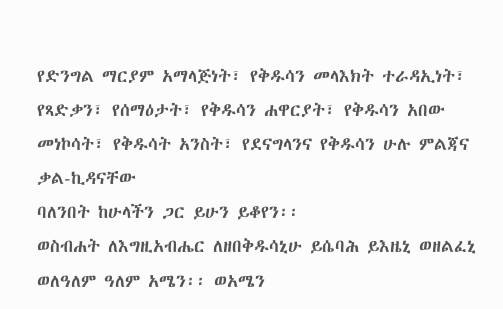የድንግል ማርያም አማላጅነት፣ የቅዱሳን መላእክት ተራዳኢነት፣
የጻድቃን፣ የሰማዕታት፣ የቅዱሳን ሐዋርያት፣ የቅዱሳን አበው መነኮሳት፣ የቅዱሳት አንስት፣ የደናግላንና የቅዱሳን ሁሉ ምልጃና ቃል-ኪዳናቸው
ባለንበት ከሁላችን ጋር ይሁን ይቆየን፡፡
ወስብሐት ለእግዚአብሔር ለዘበቅዱሳኒሁ ይሴባሕ ይእዜኒ ወዘልፈኒ ወለዓለም ዓለም አሜን፡፡ ወአሜን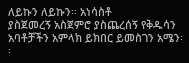ለይኩን ለይኩን፡፡ አነሳስቶ
ያስጀመረኝ አስጀምሮ ያስጨረሰኝ የቅዱሳን አባቶቻችን አምላክ ይክበር ይመስገን አሜን፡፡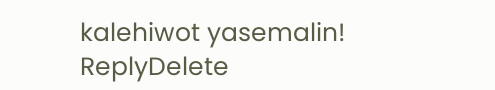kalehiwot yasemalin!
ReplyDelete